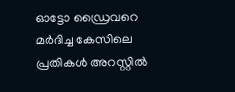ഓട്ടോ ഡ്രൈവറെ മർദിച്ച കേസിലെ പ്രതികൾ അറസ്റ്റിൽ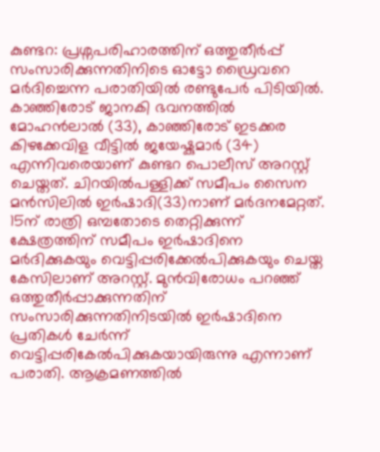കുണ്ടറ: പ്രശ്നപരിഹാരത്തിന് ഒത്തുതീർപ്പ് സംസാരിക്കുന്നതിനിടെ ഓട്ടോ ഡ്രൈവറെ മർദിച്ചെന്ന പരാതിയിൽ രണ്ടുപേർ പിടിയിൽ. കാഞ്ഞിരോട് ജാനകി ഭവനത്തിൽ മോഹൻലാൽ (33), കാഞ്ഞിരോട് ഇടക്കര കിഴക്കേവിള വീട്ടിൽ ജയേഷ്കുമാർ (34) എന്നിവരെയാണ് കുണ്ടറ പൊലീസ് അറസ്റ്റ് ചെയ്തത്. ചിറയിൽപള്ളിക്ക് സമീപം സൈന മൻസിലിൽ ഇർഷാദി(33)നാണ് മർദനമേറ്റത്. 15ന് രാത്രി ഒമ്പതോടെ തെറ്റിക്കുന്ന് ക്ഷേത്രത്തിന് സമീപം ഇർഷാദിനെ മർദിക്കുകയും വെട്ടിപ്പരിക്കേൽപിക്കുകയും ചെയ്ത കേസിലാണ് അറസ്റ്റ്. മുൻവിരോധം പറഞ്ഞ് ഒത്തുതീർപ്പാക്കുന്നതിന് സംസാരിക്കുന്നതിനിടയിൽ ഇർഷാദിനെ പ്രതികൾ ചേർന്ന് വെട്ടിപ്പരികേൽപിക്കുകയായിരുന്നു എന്നാണ് പരാതി. ആക്രമണത്തിൽ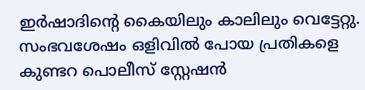ഇർഷാദിന്‍റെ കൈയിലും കാലിലും വെട്ടേറ്റു. സംഭവശേഷം ഒളിവിൽ പോയ പ്രതികളെ കുണ്ടറ പൊലീസ് സ്റ്റേഷൻ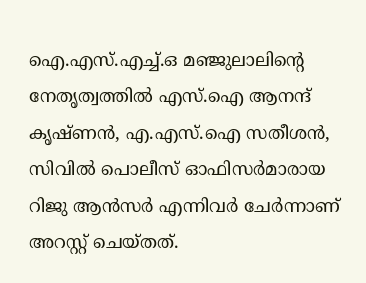ഐ.എസ്.എച്ച്.ഒ മഞ്ജുലാലിന്‍റെ നേതൃത്വത്തിൽ എസ്.ഐ ആനന്ദ് കൃഷ്ണൻ, എ.എസ്.ഐ സതീശൻ, സിവിൽ പൊലീസ് ഓഫിസർമാരായ റിജു ആൻസർ എന്നിവർ ചേർന്നാണ് അറസ്റ്റ് ചെയ്തത്.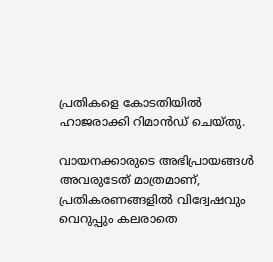പ്രതികളെ കോടതിയിൽ ഹാജരാക്കി റിമാൻഡ് ചെയ്തു.

വായനക്കാരുടെ അഭിപ്രായങ്ങള്‍ അവരുടേത് മാത്രമാണ്, പ്രതികരണങ്ങളിൽ വിദ്വേഷവും വെറുപ്പും കലരാതെ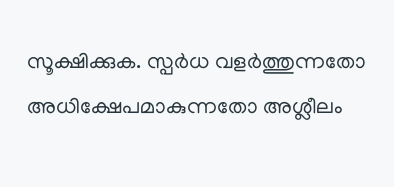സൂക്ഷിക്കുക. സ്പർധ വളർത്തുന്നതോ അധിക്ഷേപമാകുന്നതോ അശ്ലീലം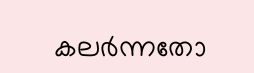കലർന്നതോ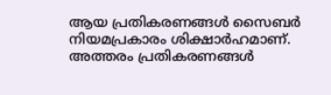ആയ പ്രതികരണങ്ങൾ സൈബർ നിയമപ്രകാരം ശിക്ഷാർഹമാണ്. അത്തരം പ്രതികരണങ്ങൾ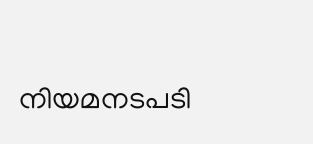നിയമനടപടി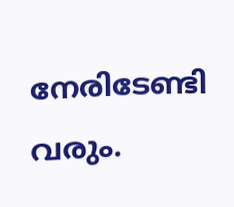നേരിടേണ്ടി വരും.